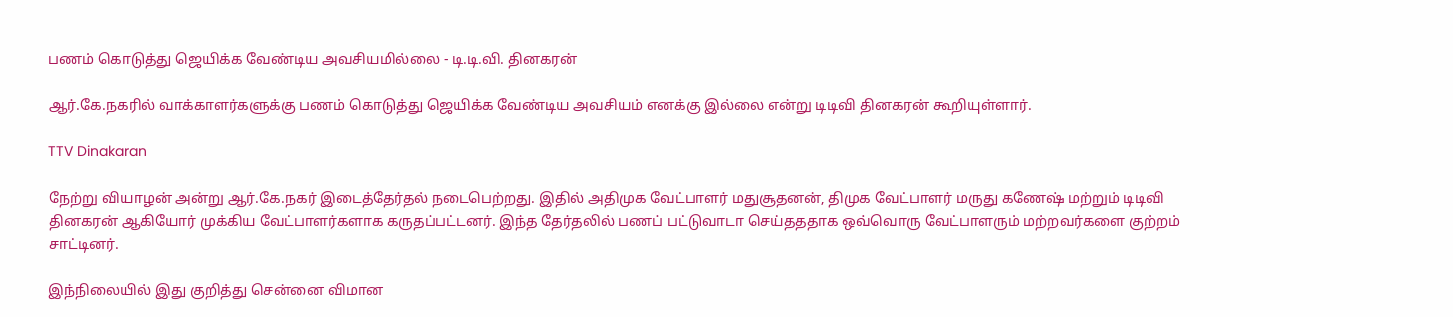பணம் கொடுத்து ஜெயிக்க வேண்டிய அவசியமில்லை - டி.டி.வி. தினகரன்

ஆர்.கே.நகரில் வாக்காளர்களுக்கு பணம் கொடுத்து ஜெயிக்க வேண்டிய அவசியம் எனக்கு இல்லை என்று டிடிவி தினகரன் கூறியுள்ளார்.

TTV Dinakaran

நேற்று வியாழன் அன்று ஆர்.கே.நகர் இடைத்தேர்தல் நடைபெற்றது. இதில் அதிமுக வேட்பாளர் மதுசூதனன், திமுக வேட்பாளர் மருது கணேஷ் மற்றும் டிடிவி தினகரன் ஆகியோர் முக்கிய வேட்பாளர்களாக கருதப்பட்டனர். இந்த தேர்தலில் பணப் பட்டுவாடா செய்தததாக ஒவ்வொரு வேட்பாளரும் மற்றவர்களை குற்றம் சாட்டினர்.

இந்நிலையில் இது குறித்து சென்னை விமான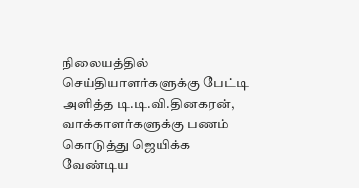நிலையத்தில் செய்தியாளர்களுக்கு பேட்டி அளித்த டி.டி.வி.தினகரன், வாக்காளர்களுக்கு பணம் கொடுத்து ஜெயிக்க வேண்டிய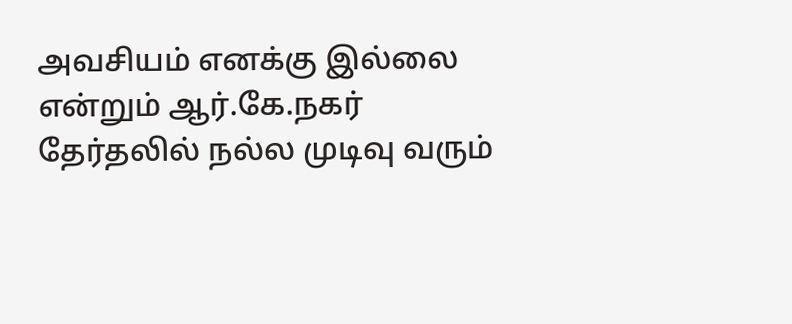அவசியம் எனக்கு இல்லை என்றும் ஆர்.கே.நகர் தேர்தலில் நல்ல முடிவு வரும்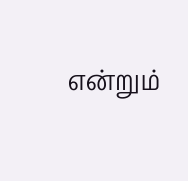என்றும்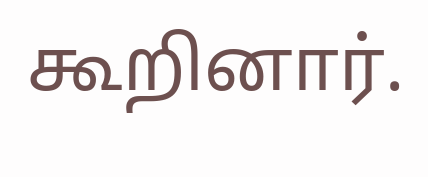கூறினார்.